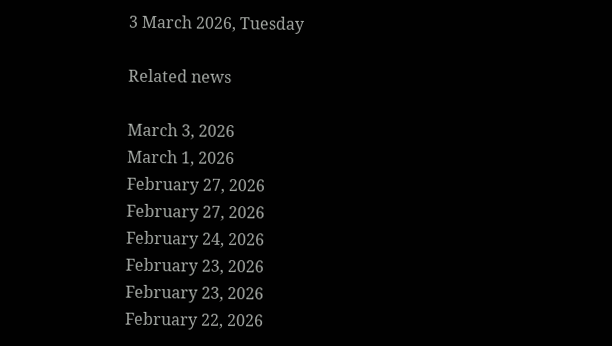3 March 2026, Tuesday

Related news

March 3, 2026
March 1, 2026
February 27, 2026
February 27, 2026
February 24, 2026
February 23, 2026
February 23, 2026
February 22, 2026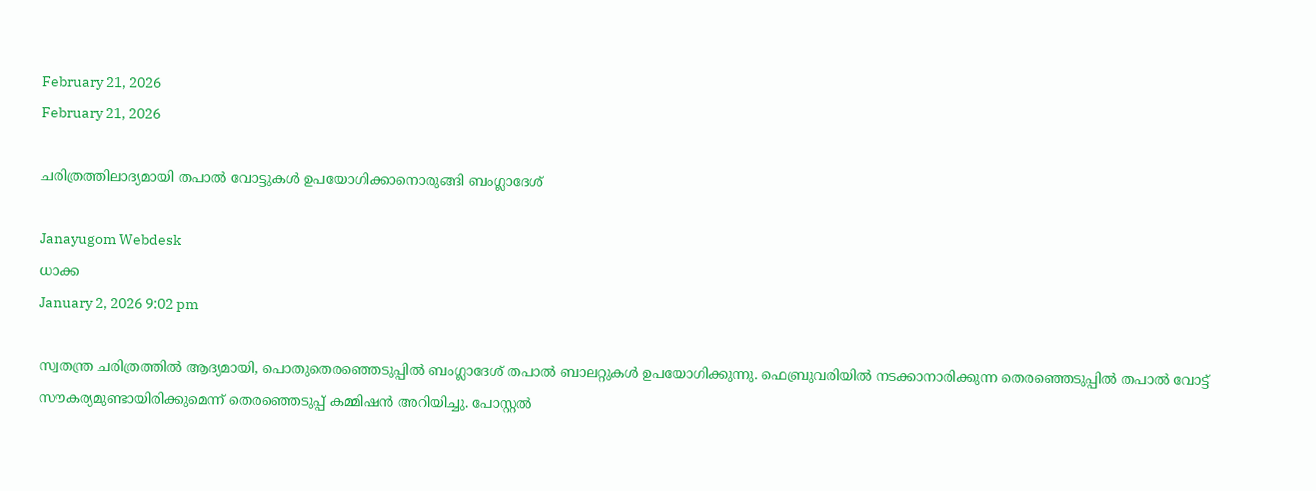February 21, 2026
February 21, 2026

ചരിത്രത്തിലാദ്യമായി തപാല്‍ വോട്ടുകള്‍ ഉപയോഗിക്കാനൊരുങ്ങി ബംഗ്ലാദേശ്

Janayugom Webdesk
ധാക്ക
January 2, 2026 9:02 pm

സ്വതന്ത്ര ചരിത്രത്തിൽ ആദ്യമായി, പൊതുതെരഞ്ഞെടുപ്പില്‍ ബംഗ്ലാദേശ് തപാല്‍ ബാലറ്റുകള്‍ ഉപയോഗിക്കുന്നു. ഫെബ്രുവരിയില്‍ നടക്കാനാരിക്കുന്ന തെരഞ്ഞെടുപ്പില്‍ തപാല്‍ വോട്ട് സൗകര്യമുണ്ടായിരിക്കുമെന്ന് തെരഞ്ഞെടുപ്പ് കമ്മിഷന്‍ അറിയിച്ചു. പോസ്റ്റല്‍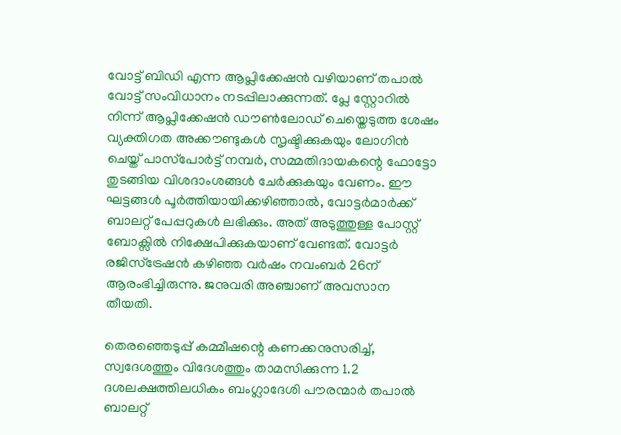വോട്ട് ബിഡി എന്ന ആപ്ലിക്കേഷന്‍ വഴിയാണ് തപാല്‍ വോട്ട് സംവിധാനം നടപ്പിലാക്കുന്നത്. പ്ലേ സ്റ്റോറില്‍ നിന്ന് ആപ്ലിക്കേഷന്‍ ഡൗണ്‍ലോഡ് ചെയ്തെടുത്ത ശേഷം വ്യക്തിഗത അക്കൗണ്ടുകൾ സൃഷ്ടിക്കുകയും ലോഗിന്‍ ചെയ്ത് പാസ്‌പോർട്ട് നമ്പർ, സമ്മതിദായകന്റെ ഫോട്ടോ തുടങ്ങിയ വിശദാംശങ്ങൾ ചേർക്കുകയും വേണം. ഈ ഘട്ടങ്ങൾ പൂർത്തിയായിക്കഴിഞ്ഞാൽ, വോട്ടർമാർക്ക് ബാലറ്റ് പേപ്പറുകൾ ലഭിക്കും. അത് അടുത്തുള്ള പോസ്റ്റ് ബോക്സിൽ നിക്ഷേപിക്കുകയാണ് വേണ്ടത്. വോട്ടർ രജിസ്ട്രേഷൻ കഴിഞ്ഞ വര്‍ഷം നവംബര്‍ 26ന് ആരംഭിച്ചിരുന്നു. ജനുവരി‍ അഞ്ചാണ് അവസാന തീയതി.

തെരഞ്ഞെടുപ്പ് കമ്മീഷന്റെ കണക്കനുസരിച്ച്, സ്വദേശത്തും വിദേശത്തും താമസിക്കുന്ന 1.2 ദശലക്ഷത്തിലധികം ബംഗ്ലാദേശി പൗരന്മാർ തപാല്‍ ബാലറ്റ്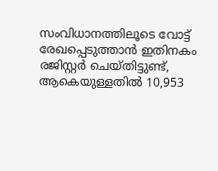സംവിധാനത്തിലൂടെ വോട്ട് രേഖപ്പെടുത്താൻ ഇതിനകം രജിസ്റ്റർ ചെയ്തിട്ടുണ്ട്, ആകെയുള്ളതിൽ 10,953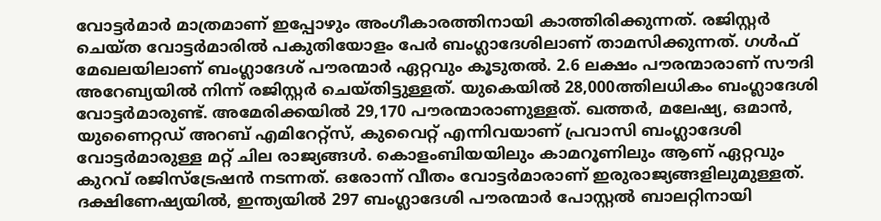വോട്ടർമാർ മാത്രമാണ് ഇപ്പോഴും അംഗീകാരത്തിനായി കാത്തിരിക്കുന്നത്. രജിസ്റ്റർ ചെയ്ത വോട്ടർമാരിൽ പകുതിയോളം പേർ ബംഗ്ലാദേശിലാണ് താമസിക്കുന്നത്. ഗൾഫ് മേഖലയിലാണ് ബംഗ്ലാദേശ് പൗരന്മാര്‍ ഏറ്റവും കൂടുതല്‍. 2.6 ലക്ഷം പൗരന്മാരാണ് സൗദി അറേബ്യയില്‍ നിന്ന് രജിസ്റ്റര്‍ ചെയ്തിട്ടുള്ളത്. യുകെയില്‍ 28,000ത്തിലധികം ബംഗ്ലാദേശി വോട്ടർമാരുണ്ട്. അമേരിക്കയിൽ 29,170 പൗരന്മാരാണുള്ളത്. ഖത്തർ, മലേഷ്യ, ഒമാൻ, യുണൈറ്റഡ് അറബ് എമിറേറ്റ്സ്, കുവൈറ്റ് എന്നിവയാണ് പ്രവാസി ബംഗ്ലാദേശി വോട്ടർമാരുള്ള മറ്റ് ചില രാജ്യങ്ങൾ. കൊളംബിയയിലും കാമറൂണിലും ആണ് ഏറ്റവും കുറവ് രജിസ്ട്രേഷന്‍ നടന്നത്. ഒരോന്ന് വീതം വോട്ടര്‍മാരാണ് ഇരുരാജ്യങ്ങളിലുമുള്ളത്. ദക്ഷിണേഷ്യയിൽ, ഇന്ത്യയിൽ 297 ബംഗ്ലാദേശി പൗരന്മാർ പോസ്റ്റൽ ബാലറ്റിനായി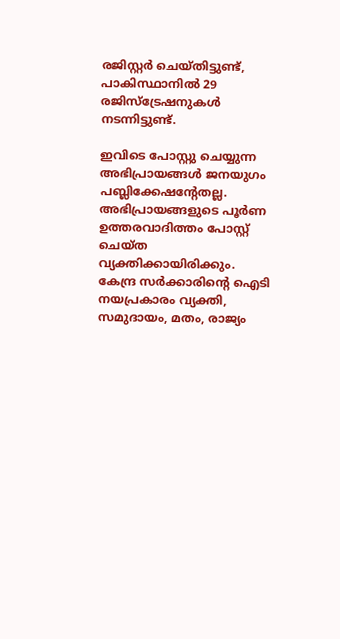രജിസ്റ്റർ ചെയ്തിട്ടുണ്ട്, പാകിസ്ഥാനിൽ 29 രജിസ്ട്രേഷനുകൾ നടന്നിട്ടുണ്ട്.

ഇവിടെ പോസ്റ്റു ചെയ്യുന്ന അഭിപ്രായങ്ങള്‍ ജനയുഗം പബ്ലിക്കേഷന്റേതല്ല. അഭിപ്രായങ്ങളുടെ പൂര്‍ണ ഉത്തരവാദിത്തം പോസ്റ്റ് ചെയ്ത വ്യക്തിക്കായിരിക്കും. കേന്ദ്ര സര്‍ക്കാരിന്റെ ഐടി നയപ്രകാരം വ്യക്തി, സമുദായം, മതം, രാജ്യം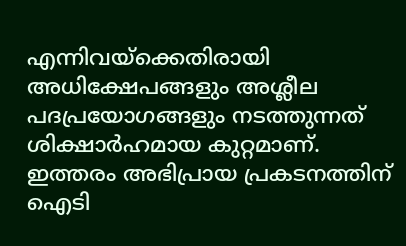എന്നിവയ്‌ക്കെതിരായി അധിക്ഷേപങ്ങളും അശ്ലീല പദപ്രയോഗങ്ങളും നടത്തുന്നത് ശിക്ഷാര്‍ഹമായ കുറ്റമാണ്. ഇത്തരം അഭിപ്രായ പ്രകടനത്തിന് ഐടി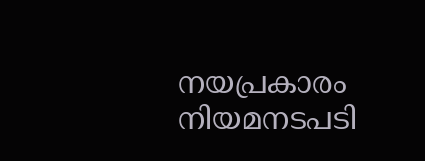നയപ്രകാരം നിയമനടപടി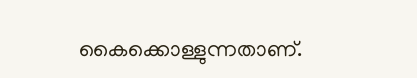കൈക്കൊള്ളുന്നതാണ്.